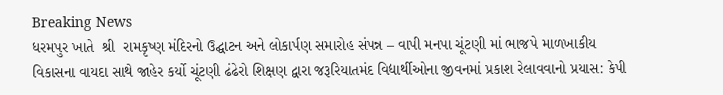Breaking News
ધરમપુર ખાતે  શ્રી  રામકૃષ્ણ મંદિરનો ઉદ્ઘાટન અને લોકાર્પણ સમારોહ સંપન્ન – વાપી મનપા ચૂંટણી માં ભાજપે માળખાકીય વિકાસના વાયદા સાથે જાહેર કર્યો ચૂંટણી ઢંઢેરો શિક્ષણ દ્વારા જરૂરિયાતમંદ વિદ્યાર્થીઓના જીવનમાં પ્રકાશ રેલાવવાનો પ્રયાસ: કેપી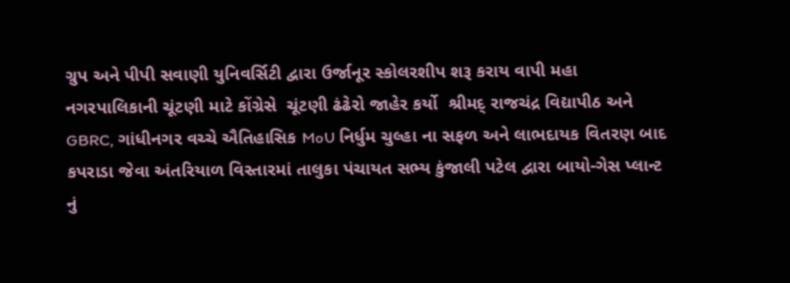ગ્રુપ અને પીપી સવાણી યુનિવર્સિટી દ્વારા ઉર્જાનૂર સ્કોલરશીપ શરૂ કરાય વાપી મહા નગરપાલિકાની ચૂંટણી માટે કોંગ્રેસે  ચૂંટણી ઢંઢેરો જાહેર કર્યો  શ્રીમદ્ રાજચંદ્ર વિદ્યાપીઠ અને GBRC, ગાંધીનગર વચ્ચે ઐતિહાસિક MoU નિર્ધુમ ચુલ્હા ના સફળ અને લાભદાયક વિતરણ બાદ કપરાડા જેવા અંતરિયાળ વિસ્તારમાં તાલુકા પંચાયત સભ્ય કુંજાલી પટેલ દ્વારા બાયો-ગેસ પ્લાન્ટ નું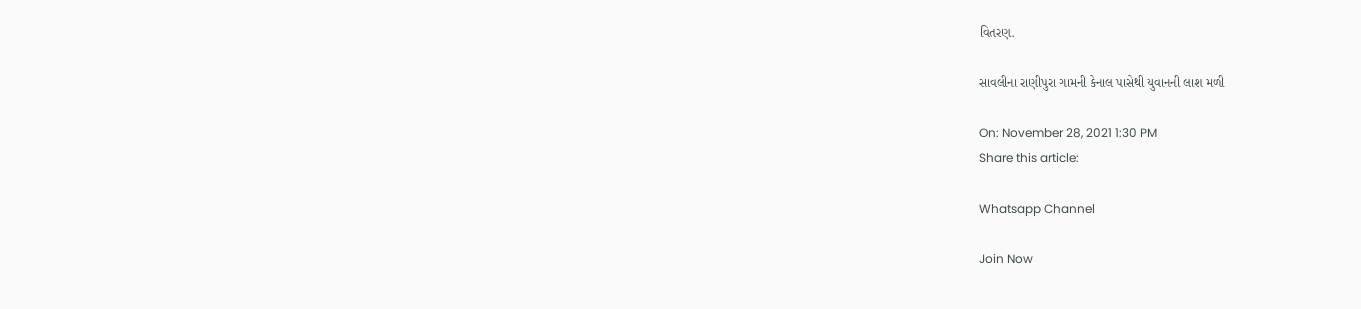વિતરણ.

સાવલીના રાણીપુરા ગામની કેનાલ પાસેથી યુવાનની લાશ મળી

On: November 28, 2021 1:30 PM
Share this article:

Whatsapp Channel

Join Now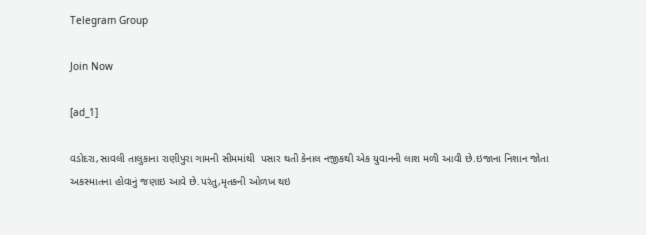Telegram Group

Join Now

[ad_1]

વડોદરા,સાવલી તાલુકાના રાણીપુરા ગામની સીમમાંથી  પસાર થતી કેનાલ નજીકથી એક યુવાનની લાશ મળી આવી છે.ઇજાના નિશાન જોતા અકસ્માતના હોવાનું જણાઇ આવે છે.પરંતુ,મૃતકની ઓળખ થઇ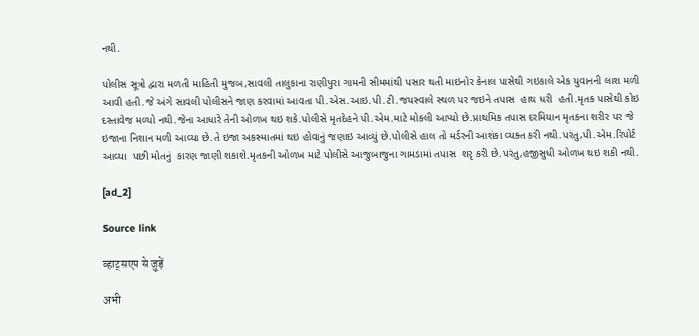નથી.

પોલીસ સૂત્રો દ્વારા મળતી માહિતી મુજબ,સાવલી તાલુકાના રાણીપુરા ગામની સીમમાંથી પસાર થતી માઇનોર કેનાલ પાસેથી ગઇકાલે એક યુવાનની લાશ મળી આવી હતી.જે અંગે સાવલી પોલીસને જાણ કરવામાં આવતા પી.એસ.આઇ.પી.ટી.જયસ્વાલે સ્થળ પર જઇને તપાસ  હાથ ધરી  હતી.મૃતક પાસેથી કોઇ દસ્તાવેજ મળ્યો નથી.જેના આધારે તેની ઓળખ થઇ શકે.પોલીસે મૃતદેહને પી.એમ.માટે મોકલી આપ્યો છે.પ્રાથમિક તપાસ દરમિયાન મૃતકના શરીર પર જે ઇજાના નિશાન મળી આવ્યા છે.તે ઇજા અકસ્માતમાં થઇ હોવાનું જણાઇ આવ્યું છે.પોલીસે હાલ તો મર્ડરની આશંકા વ્યક્ત કરી નથી.પરંતુ,પી.એમ.રિપોર્ટ આવ્યા  પછી મોતનું  કારણ જાણી શકાશે.મૃતકની ઓળખ માટે પોલીસે આજુબાજુના ગામડામાં તપાસ  શરૃ કરી છે.પરંતુ,હજીસુધી ઓળખ થઇ શકી નથી.

[ad_2]

Source link

व्हाट्सएप से जुड़ें

अभी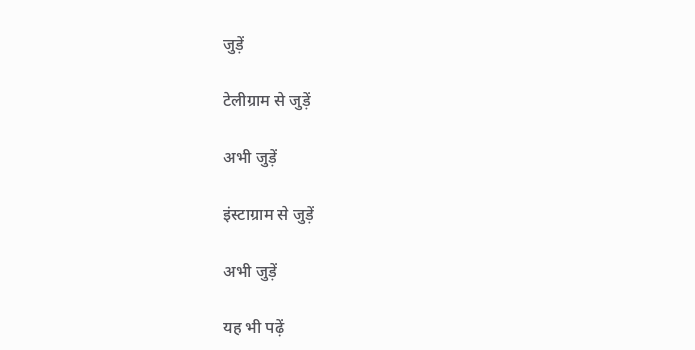जुड़ें

टेलीग्राम से जुड़ें

अभी जुड़ें

इंस्टाग्राम से जुड़ें

अभी जुड़ें

यह भी पढ़ें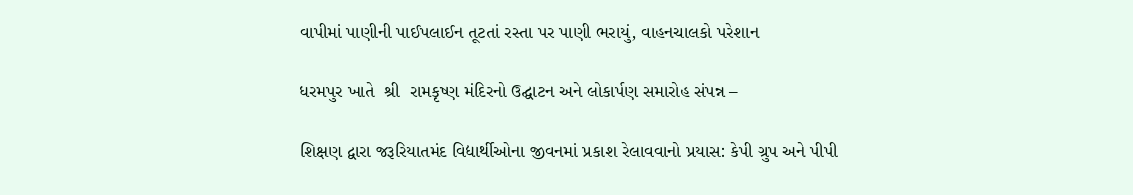વાપીમાં પાણીની પાઈપલાઈન તૂટતાં રસ્તા પર પાણી ભરાયું, વાહનચાલકો પરેશાન

ધરમપુર ખાતે  શ્રી  રામકૃષ્ણ મંદિરનો ઉદ્ઘાટન અને લોકાર્પણ સમારોહ સંપન્ન –

શિક્ષણ દ્વારા જરૂરિયાતમંદ વિદ્યાર્થીઓના જીવનમાં પ્રકાશ રેલાવવાનો પ્રયાસ: કેપી ગ્રુપ અને પીપી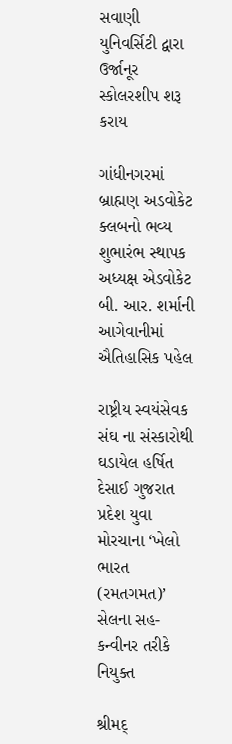સવાણી યુનિવર્સિટી દ્વારા ઉર્જાનૂર સ્કોલરશીપ શરૂ કરાય

ગાંધીનગરમાં બ્રાહ્મણ અડવોકેટ ક્લબનો ભવ્ય શુભારંભ સ્થાપક અધ્યક્ષ એડવોકેટ બી. આર. શર્માની આગેવાનીમાં ઐતિહાસિક પહેલ

રાષ્ટ્રીય સ્વયંસેવક સંઘ ના સંસ્કારોથી ઘડાયેલ હર્ષિત દેસાઈ ગુજરાત પ્રદેશ યુવા મોરચાના ‘ખેલો ભારત (રમતગમત)’ સેલના સહ-કન્વીનર તરીકે નિયુક્ત

શ્રીમદ્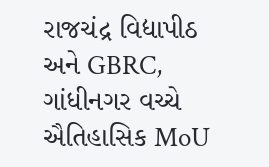રાજચંદ્ર વિદ્યાપીઠ અને GBRC, ગાંધીનગર વચ્ચે ઐતિહાસિક MoU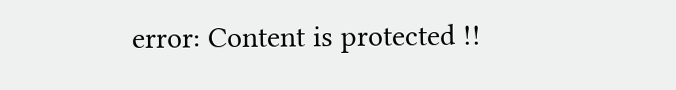error: Content is protected !!